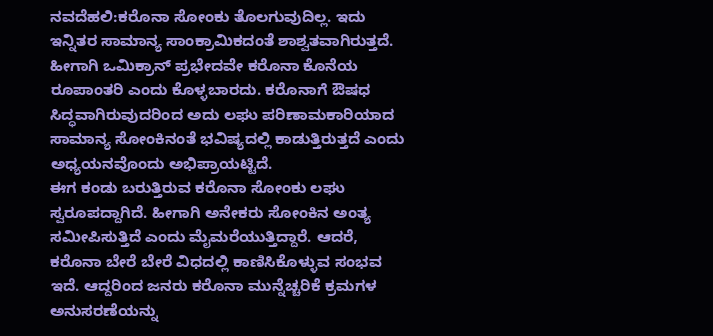ನವದೆಹಲಿ:ಕರೊನಾ ಸೋಂಕು ತೊಲಗುವುದಿಲ್ಲ. ಇದು ಇನ್ನಿತರ ಸಾಮಾನ್ಯ ಸಾಂಕ್ರಾಮಿಕದಂತೆ ಶಾಶ್ವತವಾಗಿರುತ್ತದೆ. ಹೀಗಾಗಿ ಒಮಿಕ್ರಾನ್ ಪ್ರಭೇದವೇ ಕರೊನಾ ಕೊನೆಯ ರೂಪಾಂತರಿ ಎಂದು ಕೊಳ್ಳಬಾರದು. ಕರೊನಾಗೆ ಔಷಧ ಸಿದ್ಧವಾಗಿರುವುದರಿಂದ ಅದು ಲಘು ಪರಿಣಾಮಕಾರಿಯಾದ ಸಾಮಾನ್ಯ ಸೋಂಕಿನಂತೆ ಭವಿಷ್ಯದಲ್ಲಿ ಕಾಡುತ್ತಿರುತ್ತದೆ ಎಂದು ಅಧ್ಯಯನವೊಂದು ಅಭಿಪ್ರಾಯಟ್ಟಿದೆ.
ಈಗ ಕಂಡು ಬರುತ್ತಿರುವ ಕರೊನಾ ಸೋಂಕು ಲಘು ಸ್ವರೂಪದ್ದಾಗಿದೆ. ಹೀಗಾಗಿ ಅನೇಕರು ಸೋಂಕಿನ ಅಂತ್ಯ ಸಮೀಪಿಸುತ್ತಿದೆ ಎಂದು ಮೈಮರೆಯುತ್ತಿದ್ದಾರೆ. ಆದರೆ, ಕರೊನಾ ಬೇರೆ ಬೇರೆ ವಿಧದಲ್ಲಿ ಕಾಣಿಸಿಕೊಳ್ಳುವ ಸಂಭವ ಇದೆ. ಆದ್ದರಿಂದ ಜನರು ಕರೊನಾ ಮುನ್ನೆಚ್ಚರಿಕೆ ಕ್ರಮಗಳ ಅನುಸರಣೆಯನ್ನು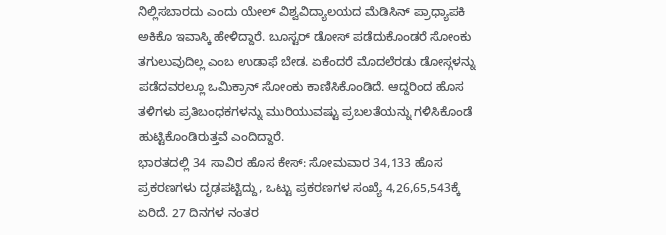ನಿಲ್ಲಿಸಬಾರದು ಎಂದು ಯೇಲ್ ವಿಶ್ವವಿದ್ಯಾಲಯದ ಮೆಡಿಸಿನ್ ಪ್ರಾಧ್ಯಾಪಕಿ ಅಕಿಕೊ ಇವಾಸ್ಕಿ ಹೇಳಿದ್ದಾರೆ. ಬೂಸ್ಟರ್ ಡೋಸ್ ಪಡೆದುಕೊಂಡರೆ ಸೋಂಕು ತಗುಲುವುದಿಲ್ಲ ಎಂಬ ಉಡಾಫೆ ಬೇಡ. ಏಕೆಂದರೆ ಮೊದಲೆರಡು ಡೋಸ್ಗಳನ್ನು ಪಡೆದವರಲ್ಲೂ ಒಮಿಕ್ರಾನ್ ಸೋಂಕು ಕಾಣಿಸಿಕೊಂಡಿದೆ. ಆದ್ದರಿಂದ ಹೊಸ ತಳಿಗಳು ಪ್ರತಿಬಂಧಕಗಳನ್ನು ಮುರಿಯುವಷ್ಟು ಪ್ರಬಲತೆಯನ್ನು ಗಳಿಸಿಕೊಂಡೆ ಹುಟ್ಟಿಕೊಂಡಿರುತ್ತವೆ ಎಂದಿದ್ದಾರೆ.
ಭಾರತದಲ್ಲಿ 34 ಸಾವಿರ ಹೊಸ ಕೇಸ್: ಸೋಮವಾರ 34,133 ಹೊಸ ಪ್ರಕರಣಗಳು ದೃಢಪಟ್ಟಿದ್ದು, ಒಟ್ಟು ಪ್ರಕರಣಗಳ ಸಂಖ್ಯೆ 4,26,65,543ಕ್ಕೆ ಏರಿದೆ. 27 ದಿನಗಳ ನಂತರ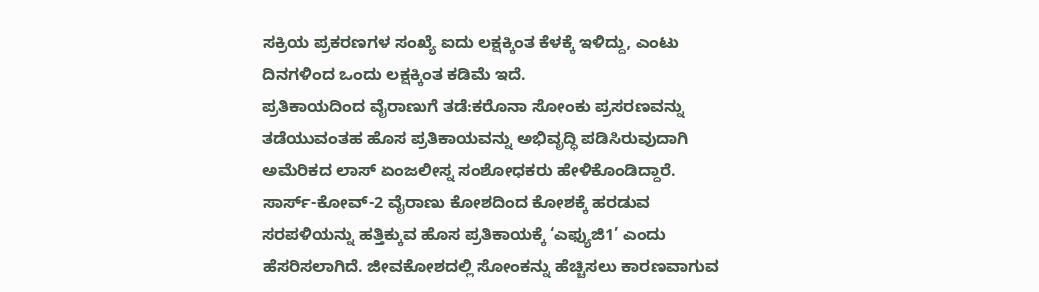ಸಕ್ರಿಯ ಪ್ರಕರಣಗಳ ಸಂಖ್ಯೆ ಐದು ಲಕ್ಷಕ್ಕಿಂತ ಕೆಳಕ್ಕೆ ಇಳಿದ್ದು, ಎಂಟು ದಿನಗಳಿಂದ ಒಂದು ಲಕ್ಷಕ್ಕಿಂತ ಕಡಿಮೆ ಇದೆ.
ಪ್ರತಿಕಾಯದಿಂದ ವೈರಾಣುಗೆ ತಡೆ:ಕರೊನಾ ಸೋಂಕು ಪ್ರಸರಣವನ್ನು ತಡೆಯುವಂತಹ ಹೊಸ ಪ್ರತಿಕಾಯವನ್ನು ಅಭಿವೃದ್ಧಿ ಪಡಿಸಿರುವುದಾಗಿ ಅಮೆರಿಕದ ಲಾಸ್ ಏಂಜಲೀಸ್ನ ಸಂಶೋಧಕರು ಹೇಳಿಕೊಂಡಿದ್ದಾರೆ. ಸಾರ್ಸ್-ಕೋವ್-2 ವೈರಾಣು ಕೋಶದಿಂದ ಕೋಶಕ್ಕೆ ಹರಡುವ ಸರಪಳಿಯನ್ನು ಹತ್ತಿಕ್ಕುವ ಹೊಸ ಪ್ರತಿಕಾಯಕ್ಕೆ ‘ಎಫ್ಯುಜಿ1’ ಎಂದು ಹೆಸರಿಸಲಾಗಿದೆ. ಜೀವಕೋಶದಲ್ಲಿ ಸೋಂಕನ್ನು ಹೆಚ್ಚಿಸಲು ಕಾರಣವಾಗುವ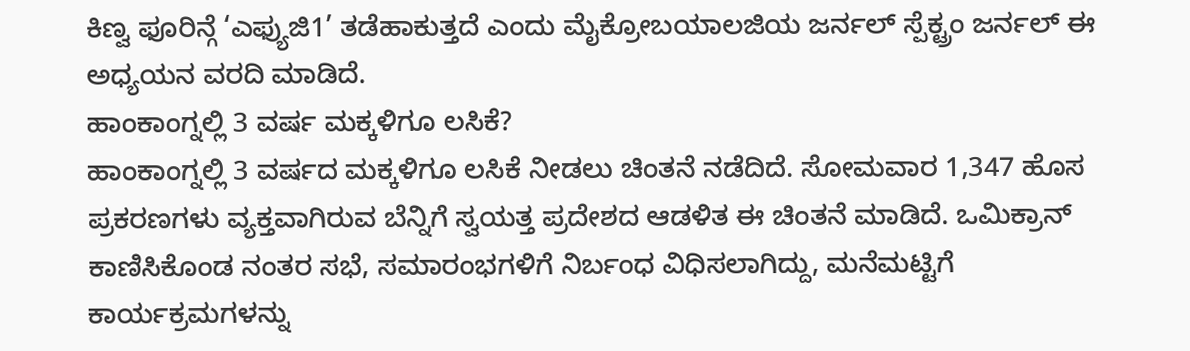ಕಿಣ್ವ ಫೂರಿನ್ಗೆ ‘ಎಫ್ಯುಜಿ1’ ತಡೆಹಾಕುತ್ತದೆ ಎಂದು ಮೈಕ್ರೋಬಯಾಲಜಿಯ ಜರ್ನಲ್ ಸ್ಪೆಕ್ಟ್ರಂ ಜರ್ನಲ್ ಈ ಅಧ್ಯಯನ ವರದಿ ಮಾಡಿದೆ.
ಹಾಂಕಾಂಗ್ನಲ್ಲಿ 3 ವರ್ಷ ಮಕ್ಕಳಿಗೂ ಲಸಿಕೆ?
ಹಾಂಕಾಂಗ್ನಲ್ಲಿ 3 ವರ್ಷದ ಮಕ್ಕಳಿಗೂ ಲಸಿಕೆ ನೀಡಲು ಚಿಂತನೆ ನಡೆದಿದೆ. ಸೋಮವಾರ 1,347 ಹೊಸ ಪ್ರಕರಣಗಳು ವ್ಯಕ್ತವಾಗಿರುವ ಬೆನ್ನಿಗೆ ಸ್ವಯತ್ತ ಪ್ರದೇಶದ ಆಡಳಿತ ಈ ಚಿಂತನೆ ಮಾಡಿದೆ. ಒಮಿಕ್ರಾನ್ ಕಾಣಿಸಿಕೊಂಡ ನಂತರ ಸಭೆ, ಸಮಾರಂಭಗಳಿಗೆ ನಿರ್ಬಂಧ ವಿಧಿಸಲಾಗಿದ್ದು, ಮನೆಮಟ್ಟಿಗೆ ಕಾರ್ಯಕ್ರಮಗಳನ್ನು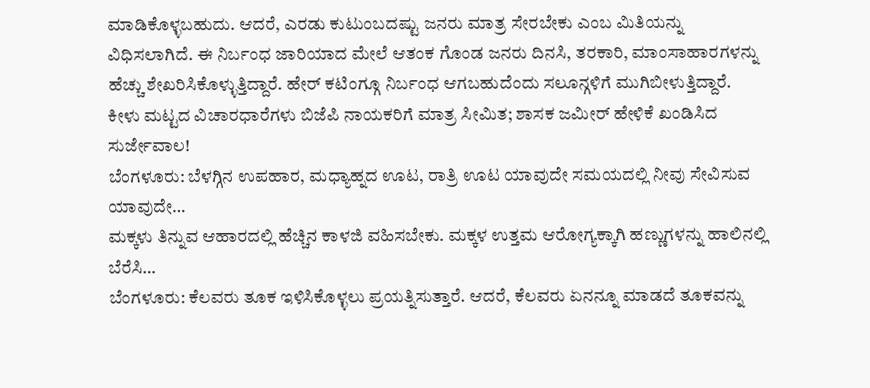ಮಾಡಿಕೊಳ್ಳಬಹುದು. ಆದರೆ, ಎರಡು ಕುಟುಂಬದಷ್ಟು ಜನರು ಮಾತ್ರ ಸೇರಬೇಕು ಎಂಬ ಮಿತಿಯನ್ನು ವಿಧಿಸಲಾಗಿದೆ. ಈ ನಿರ್ಬಂಧ ಜಾರಿಯಾದ ಮೇಲೆ ಆತಂಕ ಗೊಂಡ ಜನರು ದಿನಸಿ, ತರಕಾರಿ, ಮಾಂಸಾಹಾರಗಳನ್ನು ಹೆಚ್ಚು ಶೇಖರಿಸಿಕೊಳ್ಳುತ್ತಿದ್ದಾರೆ. ಹೇರ್ ಕಟಿಂಗ್ಗೂ ನಿರ್ಬಂಧ ಆಗಬಹುದೆಂದು ಸಲೂನ್ಗಳಿಗೆ ಮುಗಿಬೀಳುತ್ತಿದ್ದಾರೆ.
ಕೀಳು ಮಟ್ಟದ ವಿಚಾರಧಾರೆಗಳು ಬಿಜೆಪಿ ನಾಯಕರಿಗೆ ಮಾತ್ರ ಸೀಮಿತ; ಶಾಸಕ ಜಮೀರ್ ಹೇಳಿಕೆ ಖಂಡಿಸಿದ ಸುರ್ಜೇವಾಲ!
ಬೆಂಗಳೂರು: ಬೆಳಗ್ಗಿನ ಉಪಹಾರ, ಮಧ್ಯಾಹ್ನದ ಊಟ, ರಾತ್ರಿ ಊಟ ಯಾವುದೇ ಸಮಯದಲ್ಲಿ ನೀವು ಸೇವಿಸುವ ಯಾವುದೇ…
ಮಕ್ಕಳು ತಿನ್ನುವ ಆಹಾರದಲ್ಲಿ ಹೆಚ್ಚಿನ ಕಾಳಜಿ ವಹಿಸಬೇಕು. ಮಕ್ಕಳ ಉತ್ತಮ ಆರೋಗ್ಯಕ್ಕಾಗಿ ಹಣ್ಣುಗಳನ್ನು ಹಾಲಿನಲ್ಲಿ ಬೆರೆಸಿ…
ಬೆಂಗಳೂರು: ಕೆಲವರು ತೂಕ ಇಳಿಸಿಕೊಳ್ಳಲು ಪ್ರಯತ್ನಿಸುತ್ತಾರೆ. ಆದರೆ, ಕೆಲವರು ಏನನ್ನೂ ಮಾಡದೆ ತೂಕವನ್ನು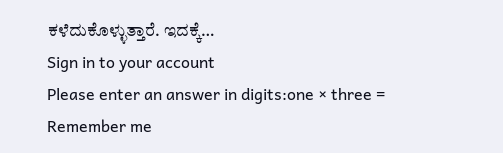ಕಳೆದುಕೊಳ್ಳುತ್ತಾರೆ. ಇದಕ್ಕೆ…
Sign in to your account
Please enter an answer in digits:one × three =
Remember me